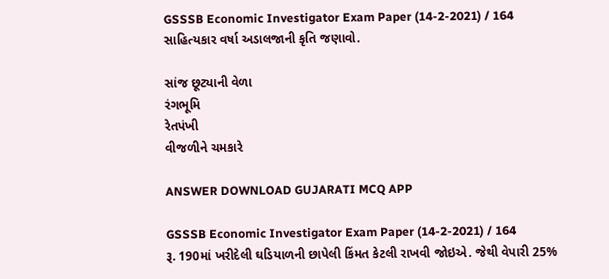GSSSB Economic Investigator Exam Paper (14-2-2021) / 164
સાહિત્યકાર વર્ષા અડાલજાની કૃતિ જણાવો.

સાંજ છૂટ્યાની વેળા
રંગભૂમિ
રેતપંખી
વીજળીને ચમકારે

ANSWER DOWNLOAD GUJARATI MCQ APP

GSSSB Economic Investigator Exam Paper (14-2-2021) / 164
રૂ. 190માં ખરીદેલી ઘડિયાળની છાપેલી કિંમત કેટલી રાખવી જોઇએ. જેથી વેપારી 25%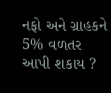નફો અને ગ્રાહકને 5% વળતર આપી શકાય ?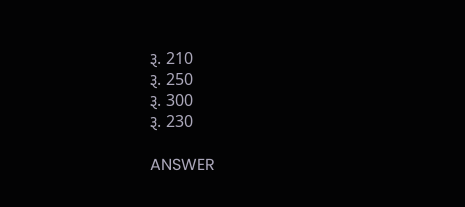રૂ. 210
રૂ. 250
રૂ. 300
રૂ. 230

ANSWER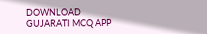DOWNLOAD GUJARATI MCQ APP